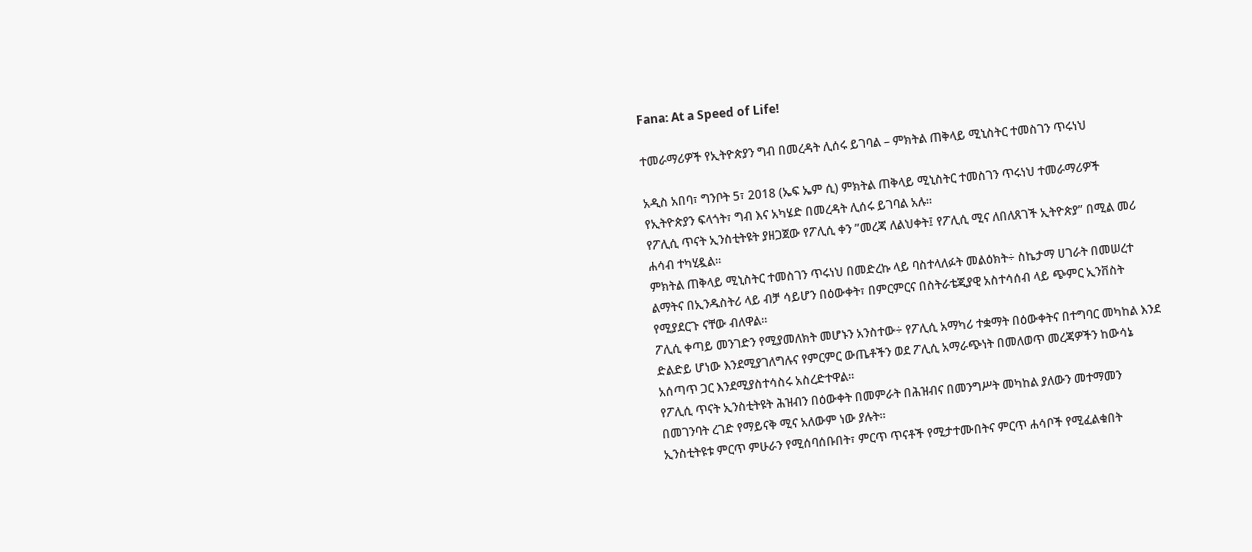Fana: At a Speed of Life!

ተመራማሪዎች የኢትዮጵያን ግብ በመረዳት ሊሰሩ ይገባል – ምክትል ጠቅላይ ሚኒስትር ተመስገን ጥሩነህ

አዲስ አበባ፣ ግንቦት 5፣ 2018 (ኤፍ ኤም ሲ) ምክትል ጠቅላይ ሚኒስትር ተመስገን ጥሩነህ ተመራማሪዎች የኢትዮጵያን ፍላጎት፣ ግብ እና አካሄድ በመረዳት ሊሰሩ ይገባል አሉ።
የፖሊሲ ጥናት ኢንስቲትዩት ያዘጋጀው የፖሊሲ ቀን ”መረጃ ለልህቀት፤ የፖሊሲ ሚና ለበለጸገች ኢትዮጵያ” በሚል መሪ ሐሳብ ተካሂዷል።
ምክትል ጠቅላይ ሚኒስትር ተመስገን ጥሩነህ በመድረኩ ላይ ባስተላለፉት መልዕክት÷ ስኬታማ ሀገራት በመሠረተ ልማትና በኢንዱስትሪ ላይ ብቻ ሳይሆን በዕውቀት፣ በምርምርና በስትራቴጂያዊ አስተሳሰብ ላይ ጭምር ኢንቨስት የሚያደርጉ ናቸው ብለዋል።
ፖሊሲ ቀጣይ መንገድን የሚያመለክት መሆኑን አንስተው÷ የፖሊሲ አማካሪ ተቋማት በዕውቀትና በተግባር መካከል እንደ ድልድይ ሆነው እንደሚያገለግሉና የምርምር ውጤቶችን ወደ ፖሊሲ አማራጭነት በመለወጥ መረጃዎችን ከውሳኔ አሰጣጥ ጋር እንደሚያስተሳስሩ አስረድተዋል።
የፖሊሲ ጥናት ኢንስቲትዩት ሕዝብን በዕውቀት በመምራት በሕዝብና በመንግሥት መካከል ያለውን መተማመን በመገንባት ረገድ የማይናቅ ሚና አለውም ነው ያሉት።
ኢንስቲትዩቱ ምርጥ ምሁራን የሚሰባሰቡበት፣ ምርጥ ጥናቶች የሚታተሙበትና ምርጥ ሐሳቦች የሚፈልቁበት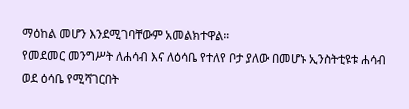ማዕከል መሆን እንደሚገባቸውም አመልክተዋል።
የመደመር መንግሥት ለሐሳብ እና ለዕሳቤ የተለየ ቦታ ያለው በመሆኑ ኢንስትቲዩቱ ሐሳብ ወደ ዕሳቤ የሚሻገርበት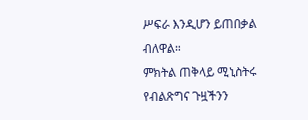ሥፍራ እንዲሆን ይጠበቃል ብለዋል።
ምክትል ጠቅላይ ሚኒስትሩ የብልጽግና ጉዟችንን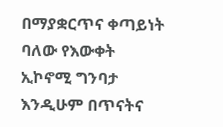በማያቋርጥና ቀጣይነት ባለው የእውቀት ኢኮኖሚ ግንባታ እንዲሁም በጥናትና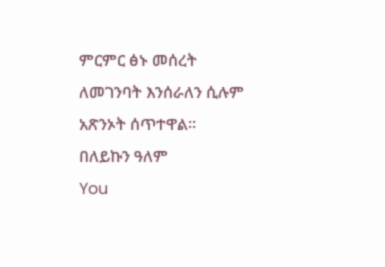ምርምር ፅኑ መሰረት ለመገንባት እንሰራለን ሲሉም አጽንኦት ሰጥተዋል።
በለይኩን ዓለም
You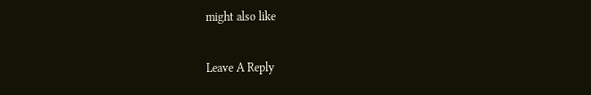might also like

Leave A Reply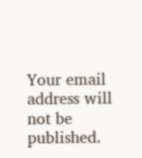Your email address will not be published.